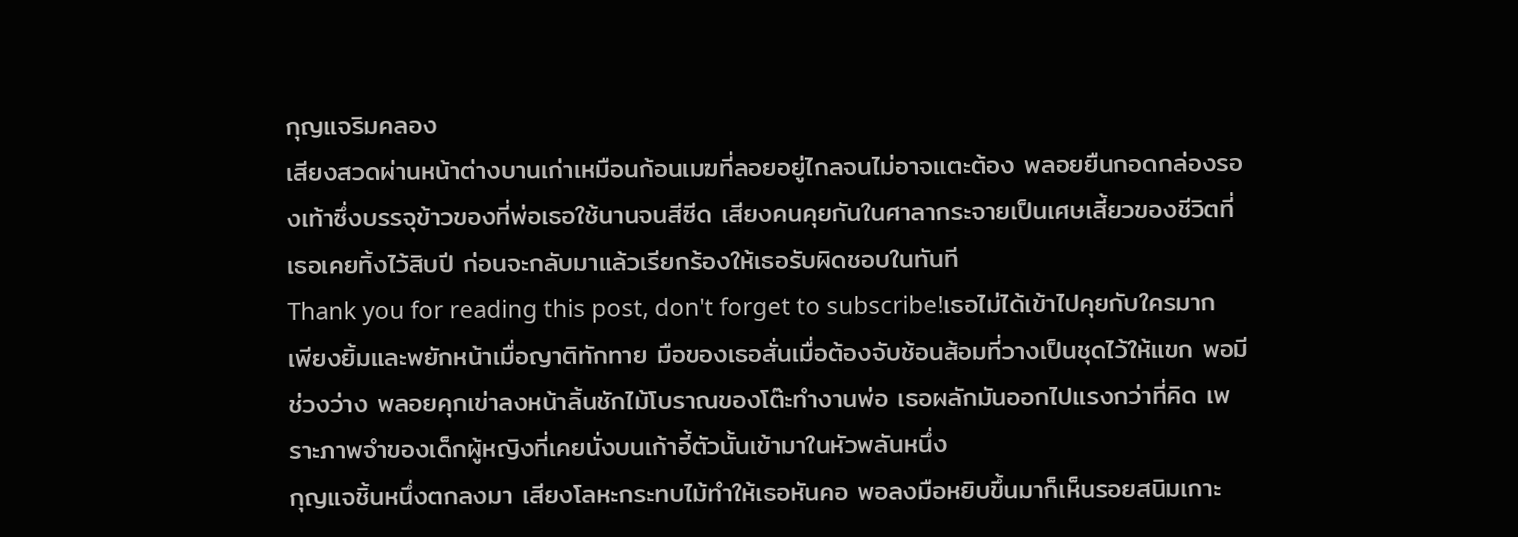กุญแจริมคลอง
เสียงสวดผ่านหน้าต่างบานเก่าเหมือนก้อนเมฆที่ลอยอยู่ไกลจนไม่อาจแตะต้อง พลอยยืนกอดกล่องรองเท้าซึ่งบรรจุข้าวของที่พ่อเธอใช้นานจนสีซีด เสียงคนคุยกันในศาลากระจายเป็นเศษเสี้ยวของชีวิตที่เธอเคยทิ้งไว้สิบปี ก่อนจะกลับมาแล้วเรียกร้องให้เธอรับผิดชอบในทันที
Thank you for reading this post, don't forget to subscribe!เธอไม่ได้เข้าไปคุยกับใครมาก เพียงยิ้มและพยักหน้าเมื่อญาติทักทาย มือของเธอสั่นเมื่อต้องจับช้อนส้อมที่วางเป็นชุดไว้ให้แขก พอมีช่วงว่าง พลอยคุกเข่าลงหน้าลิ้นชักไม้โบราณของโต๊ะทำงานพ่อ เธอผลักมันออกไปแรงกว่าที่คิด เพราะภาพจำของเด็กผู้หญิงที่เคยนั่งบนเก้าอี้ตัวนั้นเข้ามาในหัวพลันหนึ่ง
กุญแจชิ้นหนึ่งตกลงมา เสียงโลหะกระทบไม้ทำให้เธอหันคอ พอลงมือหยิบขึ้นมาก็เห็นรอยสนิมเกาะ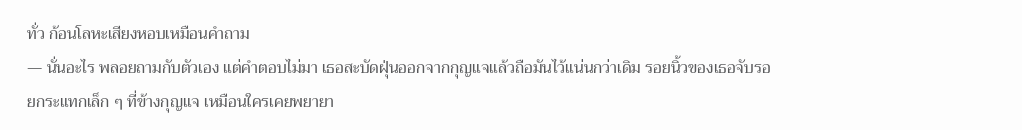ทั่ว ก้อนโลหะเสียงหอบเหมือนคำถาม
— นั่นอะไร พลอยถามกับตัวเอง แต่คำตอบไม่มา เธอสะบัดฝุ่นออกจากกุญแจแล้วถือมันไว้แน่นกว่าเดิม รอยนิ้วของเธอจับรอยกระแทกเล็ก ๆ ที่ข้างกุญแจ เหมือนใครเคยพยายา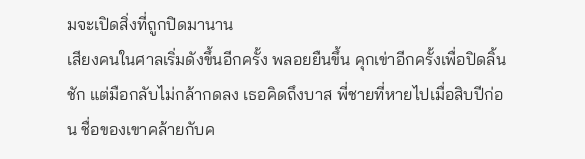มจะเปิดสิ่งที่ถูกปิดมานาน
เสียงคนในศาลเริ่มดังขึ้นอีกครั้ง พลอยยืนขึ้น คุกเข่าอีกครั้งเพื่อปิดลิ้นชัก แต่มือกลับไม่กล้ากดลง เธอคิดถึงบาส พี่ชายที่หายไปเมื่อสิบปีก่อน ชื่อของเขาคล้ายกับค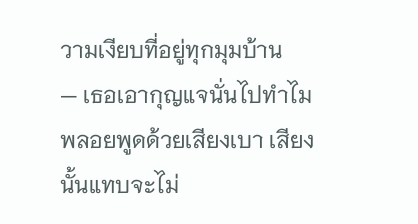วามเงียบที่อยู่ทุกมุมบ้าน
— เธอเอากุญแจนั่นไปทำไม พลอยพูดด้วยเสียงเบา เสียงนั้นแทบจะไม่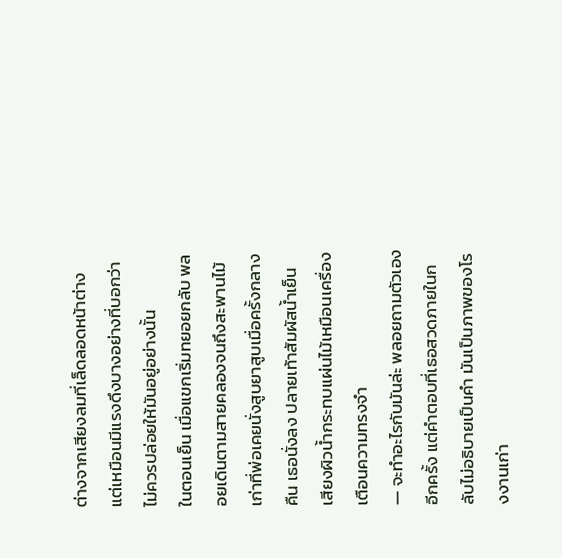ต่างจากเสียงลมที่เล็ดลอดหน้าต่าง แต่เหมือนมีแรงดึงบางอย่างที่บอกว่าไม่ควรปล่อยให้มันอยู่อย่างนั้น
ในตอนเย็น เมื่อแขกเริ่มทยอยกลับ พลอยเดินตามสายคลองจนถึงสะพานไม้เก่าที่พ่อเคยนั่งสูบยาสูบเมื่อครั้งกลางคืน เธอนั่งลง ปลายเท้าสัมผัสน้ำเย็น เสียงผิวน้ำกระทบแผ่นไม้เหมือนเครื่องเตือนความทรงจำ
— จะทำอะไรกับมันล่ะ พลอยถามตัวเองอีกครั้ง แต่คำตอบที่เธอสวดภายในกลับไม่อธิบายเป็นคำ มันเป็นภาพของโรงงานเก่า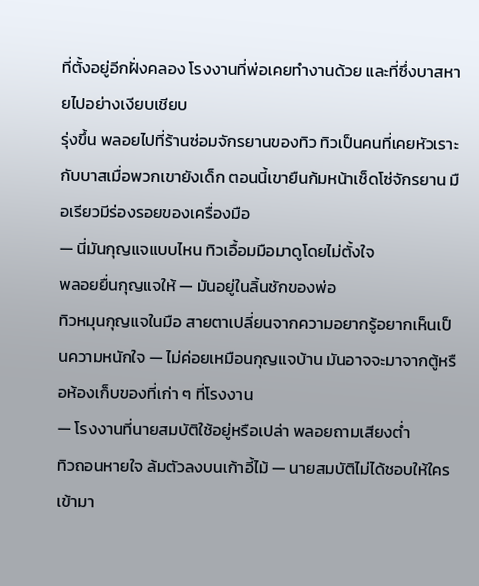ที่ตั้งอยู่อีกฝั่งคลอง โรงงานที่พ่อเคยทำงานด้วย และที่ซึ่งบาสหายไปอย่างเงียบเชียบ
รุ่งขึ้น พลอยไปที่ร้านซ่อมจักรยานของทิว ทิวเป็นคนที่เคยหัวเราะกับบาสเมื่อพวกเขายังเด็ก ตอนนี้เขายืนก้มหน้าเช็ดโซ่จักรยาน มือเรียวมีร่องรอยของเครื่องมือ
— นี่มันกุญแจแบบไหน ทิวเอื้อมมือมาดูโดยไม่ตั้งใจ
พลอยยื่นกุญแจให้ — มันอยู่ในลิ้นชักของพ่อ
ทิวหมุนกุญแจในมือ สายตาเปลี่ยนจากความอยากรู้อยากเห็นเป็นความหนักใจ — ไม่ค่อยเหมือนกุญแจบ้าน มันอาจจะมาจากตู้หรือห้องเก็บของที่เก่า ๆ ที่โรงงาน
— โรงงานที่นายสมบัติใช้อยู่หรือเปล่า พลอยถามเสียงต่ำ
ทิวถอนหายใจ ล้มตัวลงบนเก้าอี้ไม้ — นายสมบัติไม่ได้ชอบให้ใครเข้ามา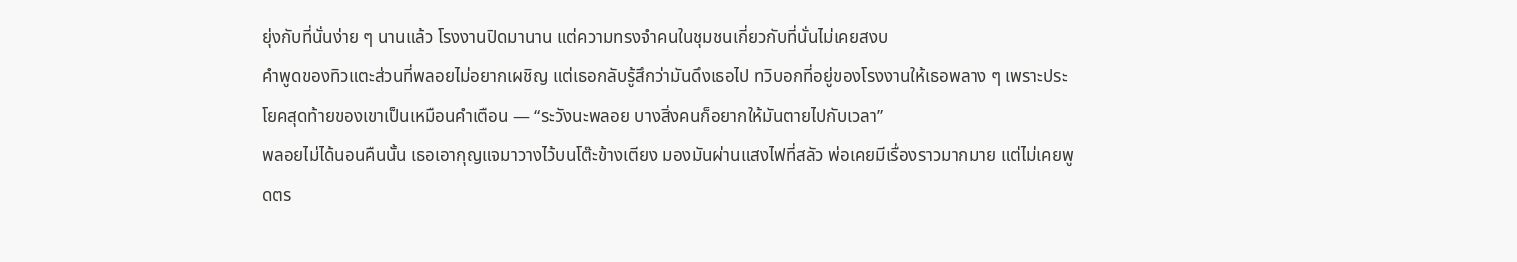ยุ่งกับที่นั่นง่าย ๆ นานแล้ว โรงงานปิดมานาน แต่ความทรงจำคนในชุมชนเกี่ยวกับที่นั่นไม่เคยสงบ
คำพูดของทิวแตะส่วนที่พลอยไม่อยากเผชิญ แต่เธอกลับรู้สึกว่ามันดึงเธอไป ทวิบอกที่อยู่ของโรงงานให้เธอพลาง ๆ เพราะประโยคสุดท้ายของเขาเป็นเหมือนคำเตือน — “ระวังนะพลอย บางสิ่งคนก็อยากให้มันตายไปกับเวลา”
พลอยไม่ได้นอนคืนนั้น เธอเอากุญแจมาวางไว้บนโต๊ะข้างเตียง มองมันผ่านแสงไฟที่สลัว พ่อเคยมีเรื่องราวมากมาย แต่ไม่เคยพูดตร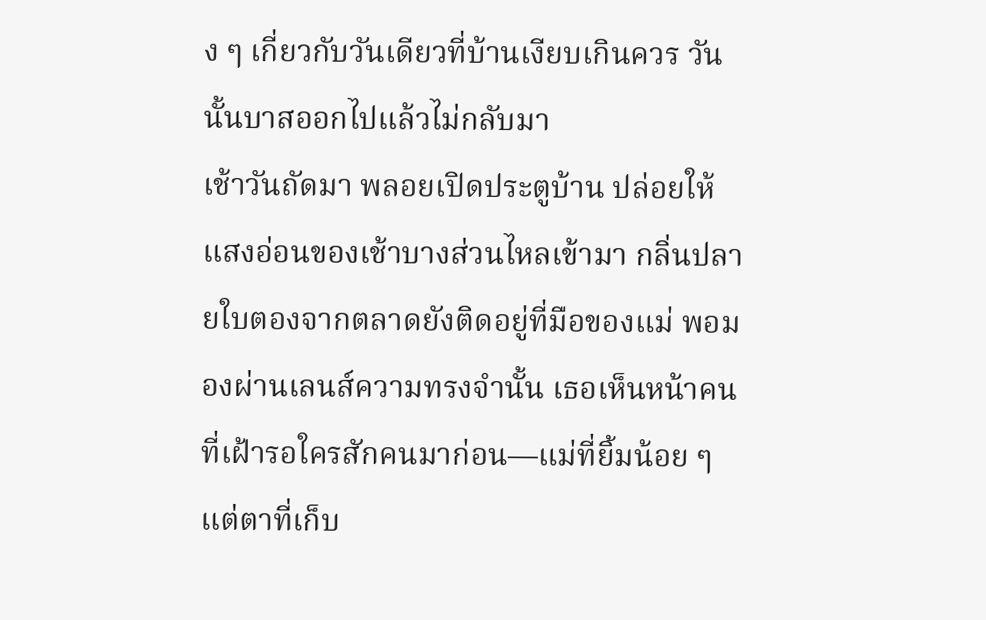ง ๆ เกี่ยวกับวันเดียวที่บ้านเงียบเกินควร วันนั้นบาสออกไปแล้วไม่กลับมา
เช้าวันถัดมา พลอยเปิดประตูบ้าน ปล่อยให้แสงอ่อนของเช้าบางส่วนไหลเข้ามา กลิ่นปลายใบตองจากตลาดยังติดอยู่ที่มือของแม่ พอมองผ่านเลนส์ความทรงจำนั้น เธอเห็นหน้าคนที่เฝ้ารอใครสักคนมาก่อน—แม่ที่ยิ้มน้อย ๆ แต่ตาที่เก็บ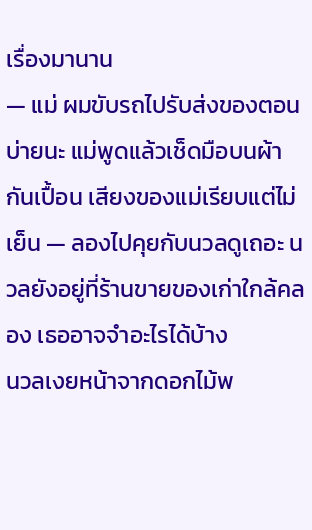เรื่องมานาน
— แม่ ผมขับรถไปรับส่งของตอนบ่ายนะ แม่พูดแล้วเช็ดมือบนผ้ากันเปื้อน เสียงของแม่เรียบแต่ไม่เย็น — ลองไปคุยกับนวลดูเถอะ นวลยังอยู่ที่ร้านขายของเก่าใกล้คลอง เธออาจจำอะไรได้บ้าง
นวลเงยหน้าจากดอกไม้พ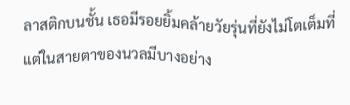ลาสติกบนชั้น เธอมีรอยยิ้มคล้ายวัยรุ่นที่ยังไม่โตเต็มที่ แต่ในสายตาของนวลมีบางอย่าง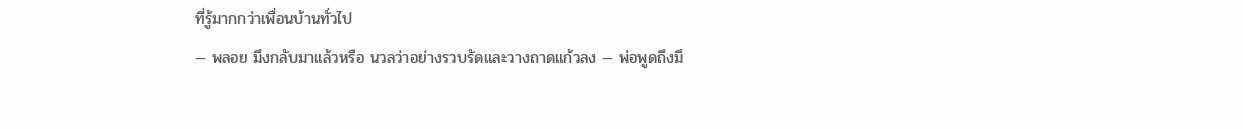ที่รู้มากกว่าเพื่อนบ้านทั่วไป
— พลอย มึงกลับมาแล้วหรือ นวลว่าอย่างรวบรัดและวางถาดแก้วลง — พ่อพูดถึงมึ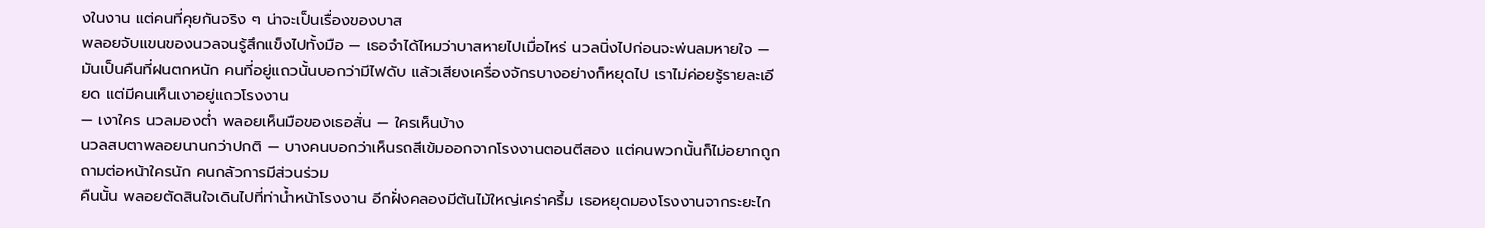งในงาน แต่คนที่คุยกันจริง ๆ น่าจะเป็นเรื่องของบาส
พลอยจับแขนของนวลจนรู้สึกแข็งไปทั้งมือ — เธอจำได้ไหมว่าบาสหายไปเมื่อไหร่ นวลนิ่งไปก่อนจะพ่นลมหายใจ — มันเป็นคืนที่ฝนตกหนัก คนที่อยู่แถวนั้นบอกว่ามีไฟดับ แล้วเสียงเครื่องจักรบางอย่างก็หยุดไป เราไม่ค่อยรู้รายละเอียด แต่มีคนเห็นเงาอยู่แถวโรงงาน
— เงาใคร นวลมองต่ำ พลอยเห็นมือของเธอสั่น — ใครเห็นบ้าง
นวลสบตาพลอยนานกว่าปกติ — บางคนบอกว่าเห็นรถสีเข้มออกจากโรงงานตอนตีสอง แต่คนพวกนั้นก็ไม่อยากถูกถามต่อหน้าใครนัก คนกลัวการมีส่วนร่วม
คืนนั้น พลอยตัดสินใจเดินไปที่ท่าน้ำหน้าโรงงาน อีกฝั่งคลองมีต้นไม้ใหญ่เคร่าครึ้ม เธอหยุดมองโรงงานจากระยะไก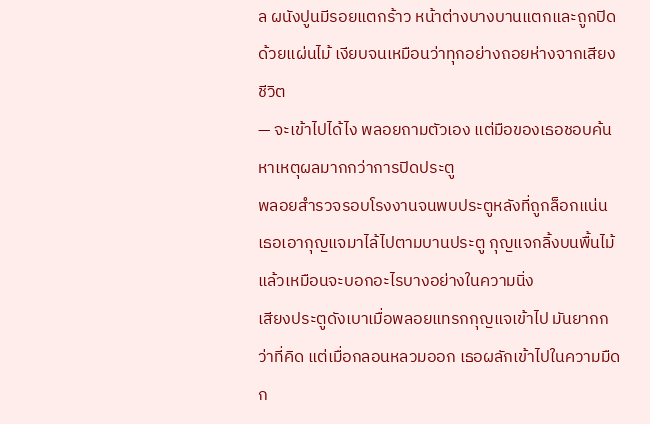ล ผนังปูนมีรอยแตกร้าว หน้าต่างบางบานแตกและถูกปิดด้วยแผ่นไม้ เงียบจนเหมือนว่าทุกอย่างถอยห่างจากเสียงชีวิต
— จะเข้าไปได้ไง พลอยถามตัวเอง แต่มือของเธอชอบค้นหาเหตุผลมากกว่าการปิดประตู
พลอยสำรวจรอบโรงงานจนพบประตูหลังที่ถูกล็อกแน่น เธอเอากุญแจมาไล้ไปตามบานประตู กุญแจกลิ้งบนพื้นไม้แล้วเหมือนจะบอกอะไรบางอย่างในความนิ่ง
เสียงประตูดังเบาเมื่อพลอยแทรกกุญแจเข้าไป มันยากกว่าที่คิด แต่เมื่อกลอนหลวมออก เธอผลักเข้าไปในความมืด ก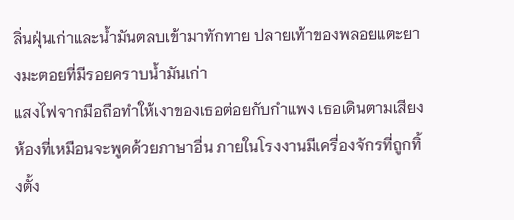ลิ่นฝุ่นเก่าและน้ำมันตลบเข้ามาทักทาย ปลายเท้าของพลอยแตะยางมะตอยที่มีรอยคราบน้ำมันเก่า
แสงไฟจากมือถือทำให้เงาของเธอต่อยกับกำแพง เธอเดินตามเสียงห้องที่เหมือนจะพูดด้วยภาษาอื่น ภายในโรงงานมีเครื่องจักรที่ถูกทิ้งตั้ง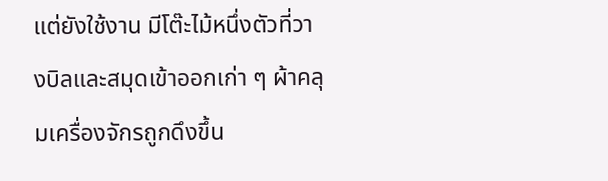แต่ยังใช้งาน มีโต๊ะไม้หนึ่งตัวที่วางบิลและสมุดเข้าออกเก่า ๆ ผ้าคลุมเครื่องจักรถูกดึงขึ้น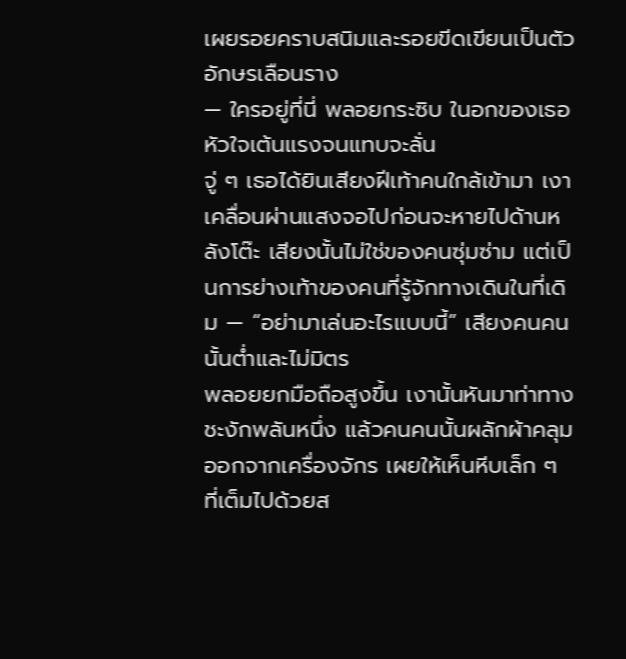เผยรอยคราบสนิมและรอยขีดเขียนเป็นตัวอักษรเลือนราง
— ใครอยู่ที่นี่ พลอยกระซิบ ในอกของเธอหัวใจเต้นแรงจนแทบจะลั่น
จู่ ๆ เธอได้ยินเสียงฝีเท้าคนใกล้เข้ามา เงาเคลื่อนผ่านแสงจอไปก่อนจะหายไปด้านหลังโต๊ะ เสียงนั้นไม่ใช่ของคนซุ่มซ่าม แต่เป็นการย่างเท้าของคนที่รู้จักทางเดินในที่เดิม — “อย่ามาเล่นอะไรแบบนี้” เสียงคนคนนั้นต่ำและไม่มิตร
พลอยยกมือถือสูงขึ้น เงานั้นหันมาท่าทางชะงักพลันหนึ่ง แล้วคนคนนั้นผลักผ้าคลุมออกจากเครื่องจักร เผยให้เห็นหีบเล็ก ๆ ที่เต็มไปด้วยส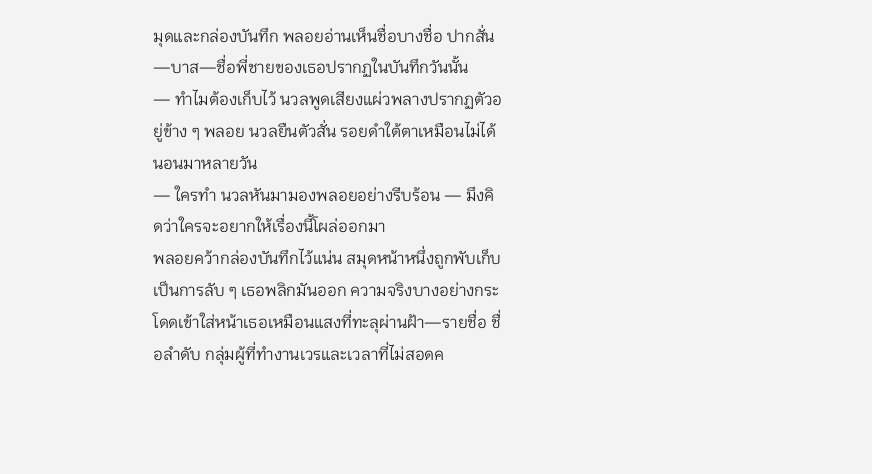มุดและกล่องบันทึก พลอยอ่านเห็นชื่อบางชื่อ ปากสั่น—บาส—ชื่อพี่ชายของเธอปรากฏในบันทึกวันนั้น
— ทำไมต้องเก็บไว้ นวลพูดเสียงแผ่วพลางปรากฏตัวอยู่ข้าง ๆ พลอย นวลยืนตัวสั่น รอยดำใต้ตาเหมือนไม่ได้นอนมาหลายวัน
— ใครทำ นวลหันมามองพลอยอย่างรีบร้อน — มึงคิดว่าใครจะอยากให้เรื่องนี้โผล่ออกมา
พลอยคว้ากล่องบันทึกไว้แน่น สมุดหน้าหนึ่งถูกพับเก็บเป็นการลับ ๆ เธอพลิกมันออก ความจริงบางอย่างกระโดดเข้าใส่หน้าเธอเหมือนแสงที่ทะลุผ่านฝ้า—รายชื่อ ชื่อลำดับ กลุ่มผู้ที่ทำงานเวรและเวลาที่ไม่สอดค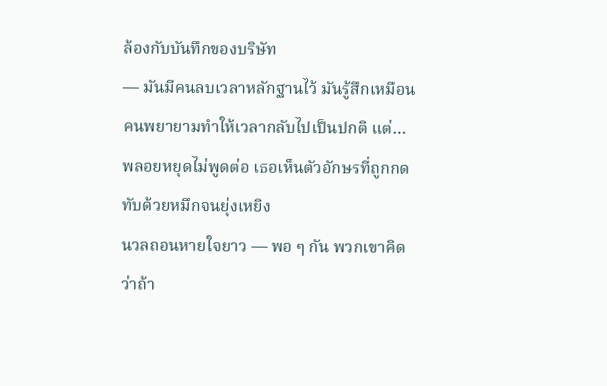ล้องกับบันทึกของบริษัท
— มันมีคนลบเวลาหลักฐานไว้ มันรู้สึกเหมือนคนพยายามทำให้เวลากลับไปเป็นปกติ แต่… พลอยหยุดไม่พูดต่อ เธอเห็นตัวอักษรที่ถูกกดทับด้วยหมึกจนยุ่งเหยิง
นวลถอนหายใจยาว — พอ ๆ กัน พวกเขาคิดว่าถ้า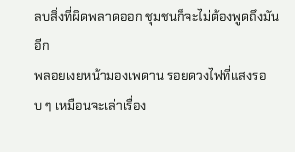ลบสิ่งที่ผิดพลาดออก ชุมชนก็จะไม่ต้องพูดถึงมันอีก
พลอยเงยหน้ามองเพดาน รอยดวงไฟที่แสงรอบ ๆ เหมือนจะเล่าเรื่อง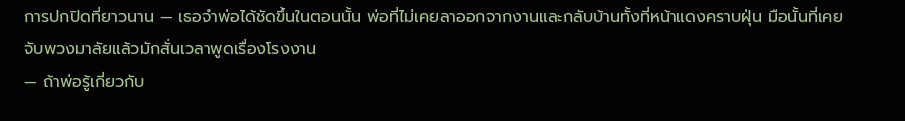การปกปิดที่ยาวนาน — เธอจำพ่อได้ชัดขึ้นในตอนนั้น พ่อที่ไม่เคยลาออกจากงานและกลับบ้านทั้งที่หน้าแดงคราบฝุ่น มือนั้นที่เคยจับพวงมาลัยแล้วมักสั่นเวลาพูดเรื่องโรงงาน
— ถ้าพ่อรู้เกี่ยวกับ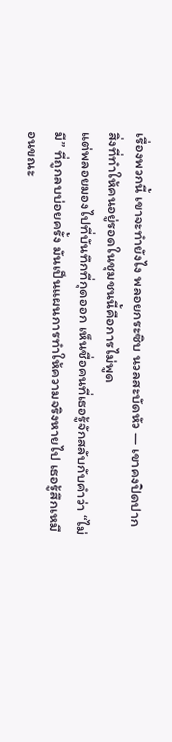เรื่องพวกนี้ เขาจะทำยังไง พลอยกระซิบ นวลสะบัดหัว — เขาคงปิดปาก สิ่งที่ทำให้คนอยู่รอดในชุมชนนี้คือการไม่พูด
แต่พลอยมองไปที่บันทึกที่กุดออก เห็นชื่อคนที่เธอรู้จักสลับกับคำว่า “ไม่มี” ที่ถูกลบบ่อยครั้ง มันเป็นแผนการทำให้ความจริงหายไป เธอรู้สึกเหมือนขณะ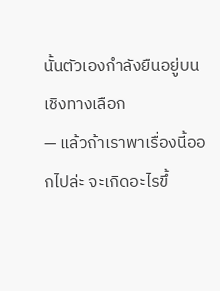นั้นตัวเองกำลังยืนอยู่บนเชิงทางเลือก
— แล้วถ้าเราพาเรื่องนี้ออกไปล่ะ จะเกิดอะไรขึ้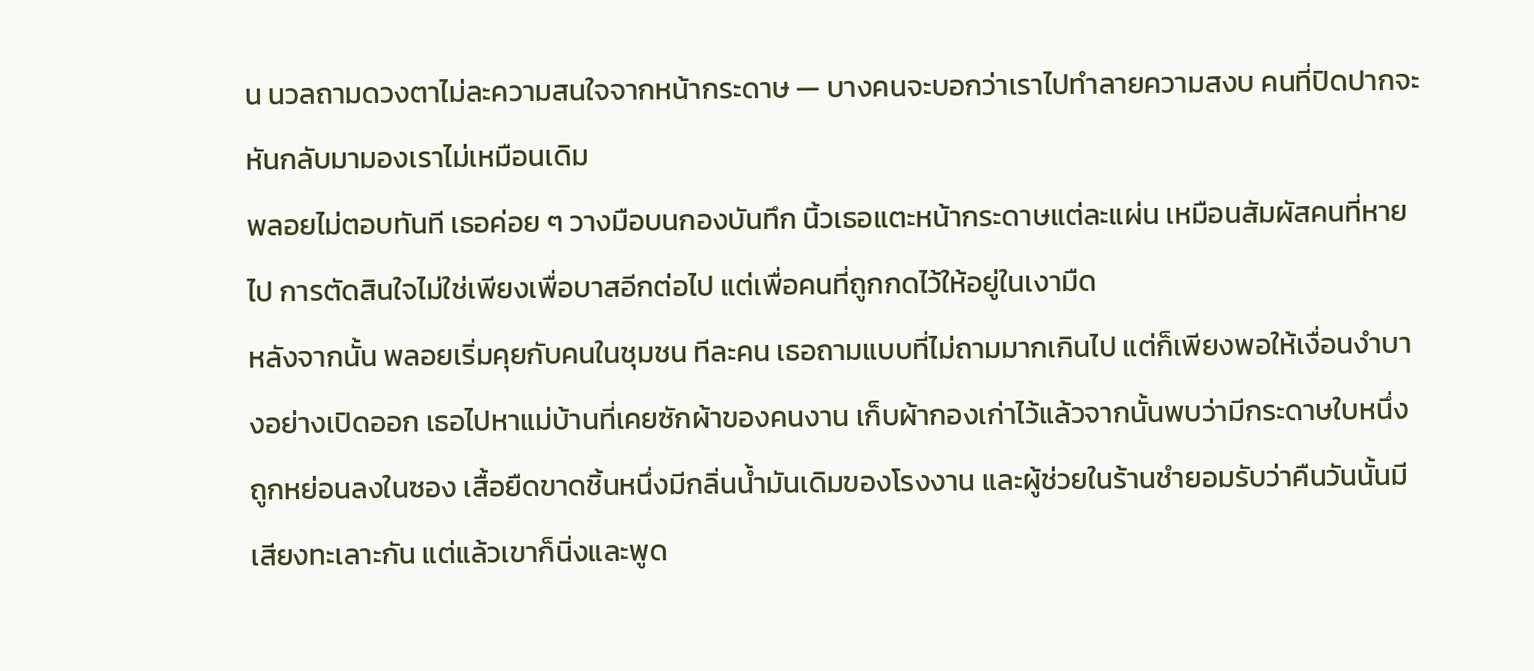น นวลถามดวงตาไม่ละความสนใจจากหน้ากระดาษ — บางคนจะบอกว่าเราไปทำลายความสงบ คนที่ปิดปากจะหันกลับมามองเราไม่เหมือนเดิม
พลอยไม่ตอบทันที เธอค่อย ๆ วางมือบนกองบันทึก นิ้วเธอแตะหน้ากระดาษแต่ละแผ่น เหมือนสัมผัสคนที่หายไป การตัดสินใจไม่ใช่เพียงเพื่อบาสอีกต่อไป แต่เพื่อคนที่ถูกกดไว้ให้อยู่ในเงามืด
หลังจากนั้น พลอยเริ่มคุยกับคนในชุมชน ทีละคน เธอถามแบบที่ไม่ถามมากเกินไป แต่ก็เพียงพอให้เงื่อนงำบางอย่างเปิดออก เธอไปหาแม่บ้านที่เคยซักผ้าของคนงาน เก็บผ้ากองเก่าไว้แล้วจากนั้นพบว่ามีกระดาษใบหนึ่งถูกหย่อนลงในซอง เสื้อยืดขาดชิ้นหนึ่งมีกลิ่นน้ำมันเดิมของโรงงาน และผู้ช่วยในร้านชำยอมรับว่าคืนวันนั้นมีเสียงทะเลาะกัน แต่แล้วเขาก็นิ่งและพูด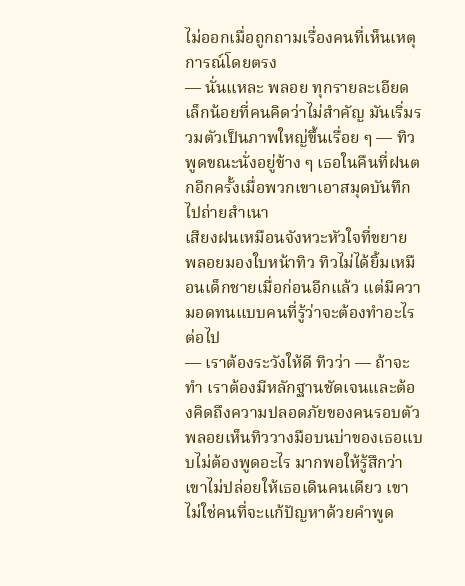ไม่ออกเมื่อถูกถามเรื่องคนที่เห็นเหตุการณ์โดยตรง
— นั่นแหละ พลอย ทุกรายละเอียดเล็กน้อยที่คนคิดว่าไม่สำคัญ มันเริ่มรวมตัวเป็นภาพใหญ่ขึ้นเรื่อย ๆ — ทิวพูดขณะนั่งอยู่ข้าง ๆ เธอในคืนที่ฝนตกอีกครั้งเมื่อพวกเขาเอาสมุดบันทึกไปถ่ายสำเนา
เสียงฝนเหมือนจังหวะหัวใจที่ขยาย พลอยมองใบหน้าทิว ทิวไม่ได้ยิ้มเหมือนเด็กชายเมื่อก่อนอีกแล้ว แต่มีความอดทนแบบคนที่รู้ว่าจะต้องทำอะไรต่อไป
— เราต้องระวังให้ดี ทิวว่า — ถ้าจะทำ เราต้องมีหลักฐานชัดเจนและต้องคิดถึงความปลอดภัยของคนรอบตัว
พลอยเห็นทิววางมือบนบ่าของเธอแบบไม่ต้องพูดอะไร มากพอให้รู้สึกว่าเขาไม่ปล่อยให้เธอเดินคนเดียว เขาไม่ใช่คนที่จะแก้ปัญหาด้วยคำพูด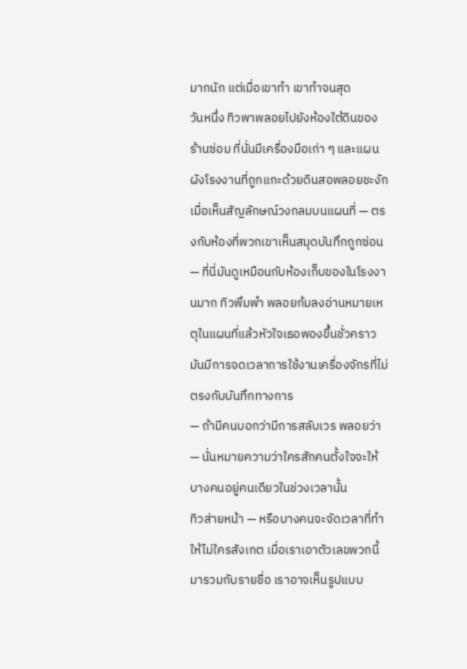มากนัก แต่เมื่อเขาทำ เขาทำจนสุด
วันหนึ่ง ทิวพาพลอยไปยังห้องใต้ดินของร้านซ่อม ที่นั่นมีเครื่องมือเก่า ๆ และแผนผังโรงงานที่ถูกแกะด้วยดินสอพลอยชะงักเมื่อเห็นสัญลักษณ์วงกลมบนแผนที่ — ตรงกับห้องที่พวกเขาเห็นสมุดบันทึกถูกซ่อน
— ที่นี่มันดูเหมือนกับห้องเก็บของในโรงงานมาก ทิวพึมพำ พลอยก้มลงอ่านหมายเหตุในแผนที่แล้วหัวใจเธอพองขึ้นชั่วคราว มันมีการจดเวลาการใช้งานเครื่องจักรที่ไม่ตรงกับบันทึกทางการ
— ถ้ามีคนบอกว่ามีการสลับเวร พลอยว่า — นั่นหมายความว่าใครสักคนตั้งใจจะให้บางคนอยู่คนเดียวในช่วงเวลานั้น
ทิวส่ายหน้า — หรือบางคนจะจัดเวลาที่ทำให้ไม่ใครสังเกต เมื่อเราเอาตัวเลขพวกนี้มารวมกับรายชื่อ เราอาจเห็นรูปแบบ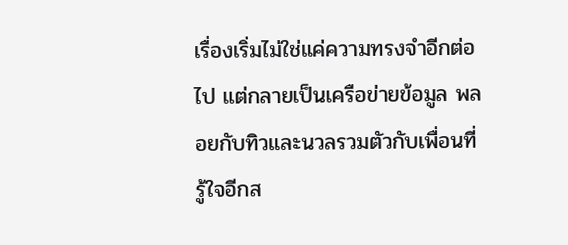เรื่องเริ่มไม่ใช่แค่ความทรงจำอีกต่อไป แต่กลายเป็นเครือข่ายข้อมูล พลอยกับทิวและนวลรวมตัวกับเพื่อนที่รู้ใจอีกส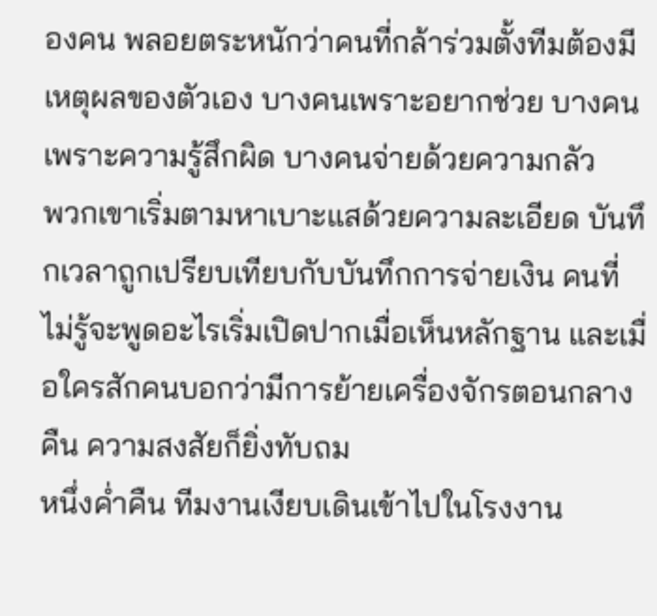องคน พลอยตระหนักว่าคนที่กล้าร่วมตั้งทีมต้องมีเหตุผลของตัวเอง บางคนเพราะอยากช่วย บางคนเพราะความรู้สึกผิด บางคนจ่ายด้วยความกลัว
พวกเขาเริ่มตามหาเบาะแสด้วยความละเอียด บันทึกเวลาถูกเปรียบเทียบกับบันทึกการจ่ายเงิน คนที่ไม่รู้จะพูดอะไรเริ่มเปิดปากเมื่อเห็นหลักฐาน และเมื่อใครสักคนบอกว่ามีการย้ายเครื่องจักรตอนกลางคืน ความสงสัยก็ยิ่งทับถม
หนึ่งค่ำคืน ทีมงานเงียบเดินเข้าไปในโรงงาน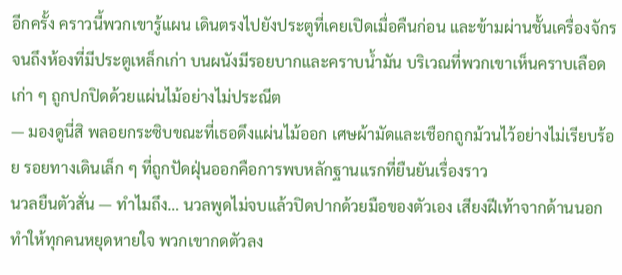อีกครั้ง คราวนี้พวกเขารู้แผน เดินตรงไปยังประตูที่เคยเปิดเมื่อคืนก่อน และข้ามผ่านชั้นเครื่องจักรจนถึงห้องที่มีประตูเหล็กเก่า บนผนังมีรอยบากและคราบน้ำมัน บริเวณที่พวกเขาเห็นคราบเลือดเก่า ๆ ถูกปกปิดด้วยแผ่นไม้อย่างไม่ประณีต
— มองดูนี่สิ พลอยกระซิบขณะที่เธอดึงแผ่นไม้ออก เศษผ้ามัดและเชือกถูกม้วนไว้อย่างไม่เรียบร้อย รอยทางเดินเล็ก ๆ ที่ถูกปัดฝุ่นออกคือการพบหลักฐานแรกที่ยืนยันเรื่องราว
นวลยืนตัวสั่น — ทำไมถึง… นวลพูดไม่จบแล้วปิดปากด้วยมือของตัวเอง เสียงฝีเท้าจากด้านนอกทำให้ทุกคนหยุดหายใจ พวกเขากดตัวลง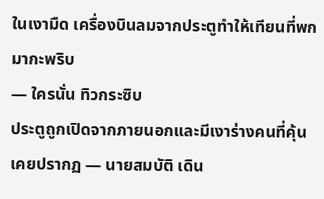ในเงามืด เครื่องบินลมจากประตูทำให้เทียนที่พกมากะพริบ
— ใครนั่น ทิวกระซิบ
ประตูถูกเปิดจากภายนอกและมีเงาร่างคนที่คุ้นเคยปรากฏ — นายสมบัติ เดิน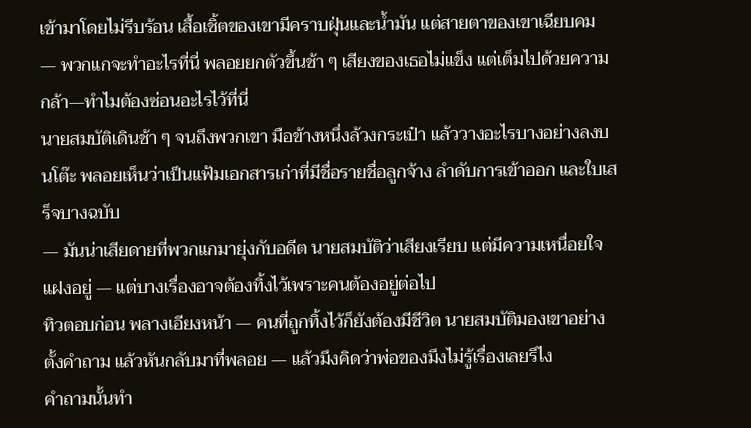เข้ามาโดยไม่รีบร้อน เสื้อเชิ้ตของเขามีคราบฝุ่นและน้ำมัน แต่สายตาของเขาเฉียบคม
— พวกแกจะทำอะไรที่นี่ พลอยยกตัวขึ้นช้า ๆ เสียงของเธอไม่แข็ง แต่เต็มไปด้วยความกล้า—ทำไมต้องซ่อนอะไรไว้ที่นี่
นายสมบัติเดินช้า ๆ จนถึงพวกเขา มือข้างหนึ่งล้วงกระเป๋า แล้ววางอะไรบางอย่างลงบนโต๊ะ พลอยเห็นว่าเป็นแฟ้มเอกสารเก่าที่มีชื่อรายชื่อลูกจ้าง ลำดับการเข้าออก และใบเสร็จบางฉบับ
— มันน่าเสียดายที่พวกแกมายุ่งกับอดีต นายสมบัติว่าเสียงเรียบ แต่มีความเหนื่อยใจแฝงอยู่ — แต่บางเรื่องอาจต้องทิ้งไว้เพราะคนต้องอยู่ต่อไป
ทิวตอบก่อน พลางเอียงหน้า — คนที่ถูกทิ้งไว้ก็ยังต้องมีชีวิต นายสมบัติมองเขาอย่างตั้งคำถาม แล้วหันกลับมาที่พลอย — แล้วมึงคิดว่าพ่อของมึงไม่รู้เรื่องเลยรึไง
คำถามนั้นทำ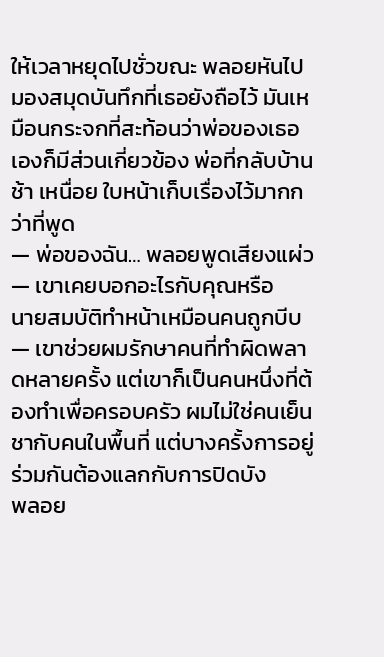ให้เวลาหยุดไปชั่วขณะ พลอยหันไปมองสมุดบันทึกที่เธอยังถือไว้ มันเหมือนกระจกที่สะท้อนว่าพ่อของเธอเองก็มีส่วนเกี่ยวข้อง พ่อที่กลับบ้านช้า เหนื่อย ใบหน้าเก็บเรื่องไว้มากกว่าที่พูด
— พ่อของฉัน… พลอยพูดเสียงแผ่ว — เขาเคยบอกอะไรกับคุณหรือ
นายสมบัติทำหน้าเหมือนคนถูกบีบ — เขาช่วยผมรักษาคนที่ทำผิดพลาดหลายครั้ง แต่เขาก็เป็นคนหนึ่งที่ต้องทำเพื่อครอบครัว ผมไม่ใช่คนเย็นชากับคนในพื้นที่ แต่บางครั้งการอยู่ร่วมกันต้องแลกกับการปิดบัง
พลอย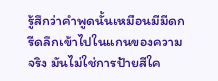รู้สึกว่าคำพูดนั้นเหมือนมีมีดกรีดลึกเข้าไปในแกนของความจริง มันไม่ใช่การป้ายสีใค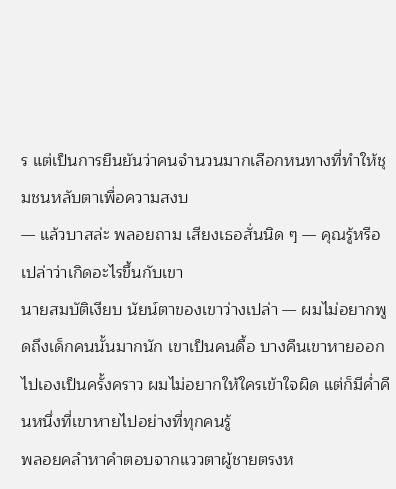ร แต่เป็นการยืนยันว่าคนจำนวนมากเลือกหนทางที่ทำให้ชุมชนหลับตาเพื่อความสงบ
— แล้วบาสล่ะ พลอยถาม เสียงเธอสั่นนิด ๆ — คุณรู้หรือเปล่าว่าเกิดอะไรขึ้นกับเขา
นายสมบัติเงียบ นัยน์ตาของเขาว่างเปล่า — ผมไม่อยากพูดถึงเด็กคนนั้นมากนัก เขาเป็นคนดื้อ บางคืนเขาหายออกไปเองเป็นครั้งคราว ผมไม่อยากให้ใครเข้าใจผิด แต่ก็มีค่ำคืนหนึ่งที่เขาหายไปอย่างที่ทุกคนรู้
พลอยคลำหาคำตอบจากแววตาผู้ชายตรงห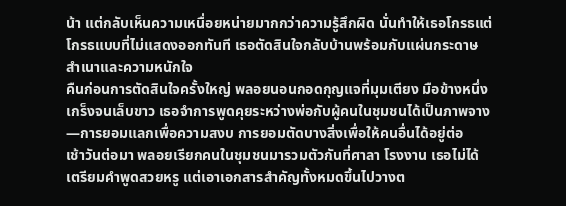น้า แต่กลับเห็นความเหนื่อยหน่ายมากกว่าความรู้สึกผิด นั่นทำให้เธอโกรธแต่โกรธแบบที่ไม่แสดงออกทันที เธอตัดสินใจกลับบ้านพร้อมกับแผ่นกระดาษสำเนาและความหนักใจ
คืนก่อนการตัดสินใจครั้งใหญ่ พลอยนอนกอดกุญแจที่มุมเตียง มือข้างหนึ่งเกร็งจนเล็บขาว เธอจำการพูดคุยระหว่างพ่อกับผู้คนในชุมชนได้เป็นภาพจาง—การยอมแลกเพื่อความสงบ การยอมตัดบางสิ่งเพื่อให้คนอื่นได้อยู่ต่อ
เช้าวันต่อมา พลอยเรียกคนในชุมชนมารวมตัวกันที่ศาลา โรงงาน เธอไม่ได้เตรียมคำพูดสวยหรู แต่เอาเอกสารสำคัญทั้งหมดขึ้นไปวางต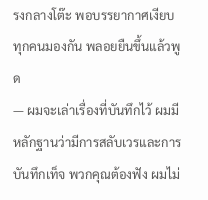รงกลางโต๊ะ พอบรรยากาศเงียบ ทุกคนมองกัน พลอยยืนขึ้นแล้วพูด
— ผมจะเล่าเรื่องที่บันทึกไว้ ผมมีหลักฐานว่ามีการสลับเวรและการบันทึกเท็จ พวกคุณต้องฟัง ผมไม่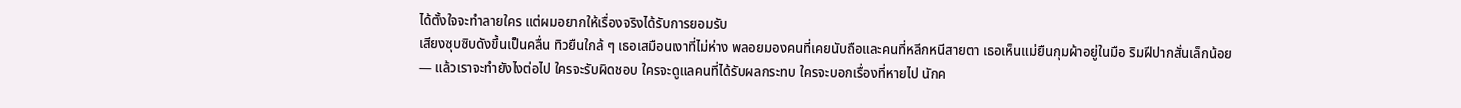ได้ตั้งใจจะทำลายใคร แต่ผมอยากให้เรื่องจริงได้รับการยอมรับ
เสียงซุบซิบดังขึ้นเป็นคลื่น ทิวยืนใกล้ ๆ เธอเสมือนเงาที่ไม่ห่าง พลอยมองคนที่เคยนับถือและคนที่หลีกหนีสายตา เธอเห็นแม่ยืนกุมผ้าอยู่ในมือ ริมฝีปากสั่นเล็กน้อย
— แล้วเราจะทำยังไงต่อไป ใครจะรับผิดชอบ ใครจะดูแลคนที่ได้รับผลกระทบ ใครจะบอกเรื่องที่หายไป นักค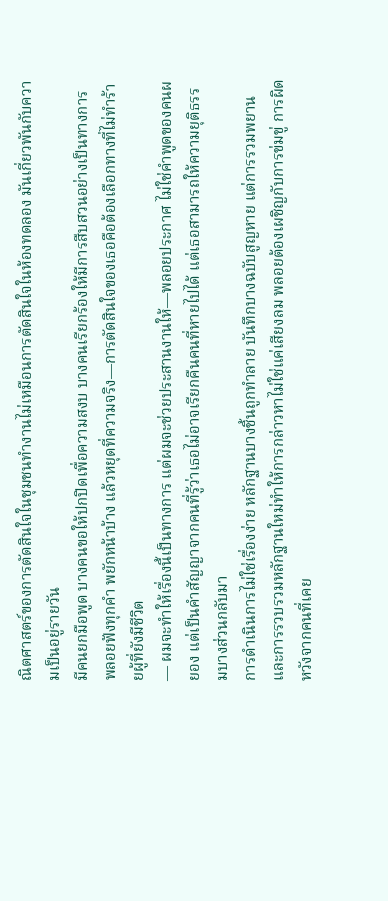ณิตศาสตร์ของการตัดสินใจในชุมชนทำงานไม่เหมือนการตัดสินใจในห้องทดลอง มันเกี่ยวพันกับความเป็นอยู่รายวัน
มีคนยกมือพูด บางคนขอให้ปกปิดเพื่อความสงบ บางคนเรียกร้องให้มีการสืบสวนอย่างเป็นทางการ พลอยฟังทุกคำ พยักหน้าบ้าง แล้วหยุดที่ความจริง—การตัดสินใจของเธอคือต้องเลือกทางที่ไม่ทำร้ายผู้ที่ยังมีชีวิต
— ผมจะทำให้เรื่องนี้เป็นทางการ แต่ผมจะช่วยประสานงานให้—พลอยประกาศ ไม่ใช่คำพูดของคนผยอง แต่เป็นคำสัญญาจากคนที่รู้ว่าเธอไม่อาจเรียกคืนคนที่หายไปได้ แต่เธอสามารถให้ความยุติธรรมบางส่วนกลับมา
การดำเนินการไม่ใช่เรื่องง่าย หลักฐานบางชิ้นถูกทำลาย บันทึกบางฉบับสูญหาย แต่การรวมพยานและการรวบรวมหลักฐานใหม่ทำให้การกล่าวหาไม่ใช่แค่เสียงลม พลอยต้องเผชิญกับการข่มขู่ การผิดหวังจากคนที่เคย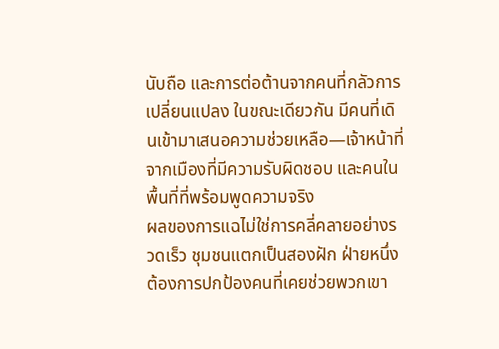นับถือ และการต่อต้านจากคนที่กลัวการเปลี่ยนแปลง ในขณะเดียวกัน มีคนที่เดินเข้ามาเสนอความช่วยเหลือ—เจ้าหน้าที่จากเมืองที่มีความรับผิดชอบ และคนในพื้นที่ที่พร้อมพูดความจริง
ผลของการแฉไม่ใช่การคลี่คลายอย่างรวดเร็ว ชุมชนแตกเป็นสองฝัก ฝ่ายหนึ่งต้องการปกป้องคนที่เคยช่วยพวกเขา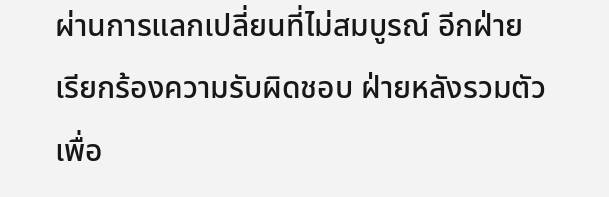ผ่านการแลกเปลี่ยนที่ไม่สมบูรณ์ อีกฝ่ายเรียกร้องความรับผิดชอบ ฝ่ายหลังรวมตัวเพื่อ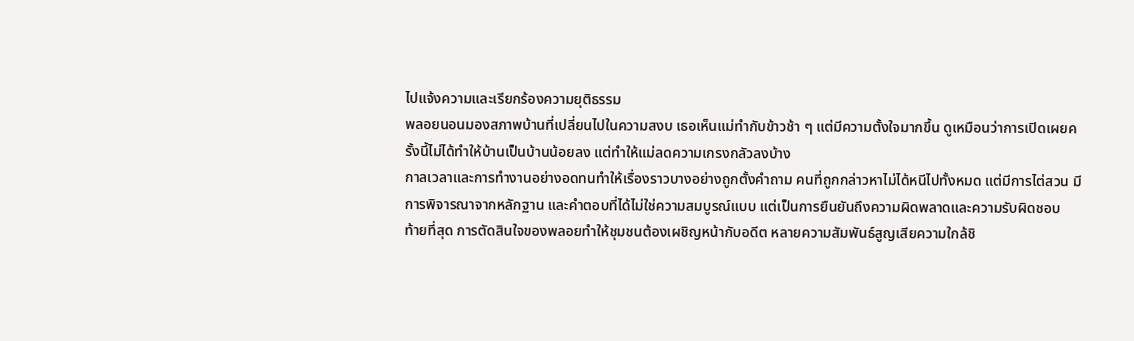ไปแจ้งความและเรียกร้องความยุติธรรม
พลอยนอนมองสภาพบ้านที่เปลี่ยนไปในความสงบ เธอเห็นแม่ทำกับข้าวช้า ๆ แต่มีความตั้งใจมากขึ้น ดูเหมือนว่าการเปิดเผยครั้งนี้ไม่ได้ทำให้บ้านเป็นบ้านน้อยลง แต่ทำให้แม่ลดความเกรงกลัวลงบ้าง
กาลเวลาและการทำงานอย่างอดทนทำให้เรื่องราวบางอย่างถูกตั้งคำถาม คนที่ถูกกล่าวหาไม่ได้หนีไปทั้งหมด แต่มีการไต่สวน มีการพิจารณาจากหลักฐาน และคำตอบที่ได้ไม่ใช่ความสมบูรณ์แบบ แต่เป็นการยืนยันถึงความผิดพลาดและความรับผิดชอบ
ท้ายที่สุด การตัดสินใจของพลอยทำให้ชุมชนต้องเผชิญหน้ากับอดีต หลายความสัมพันธ์สูญเสียความใกล้ชิ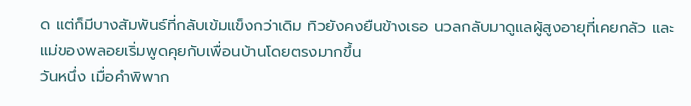ด แต่ก็มีบางสัมพันธ์ที่กลับเข้มแข็งกว่าเดิม ทิวยังคงยืนข้างเธอ นวลกลับมาดูแลผู้สูงอายุที่เคยกลัว และแม่ของพลอยเริ่มพูดคุยกับเพื่อนบ้านโดยตรงมากขึ้น
วันหนึ่ง เมื่อคำพิพาก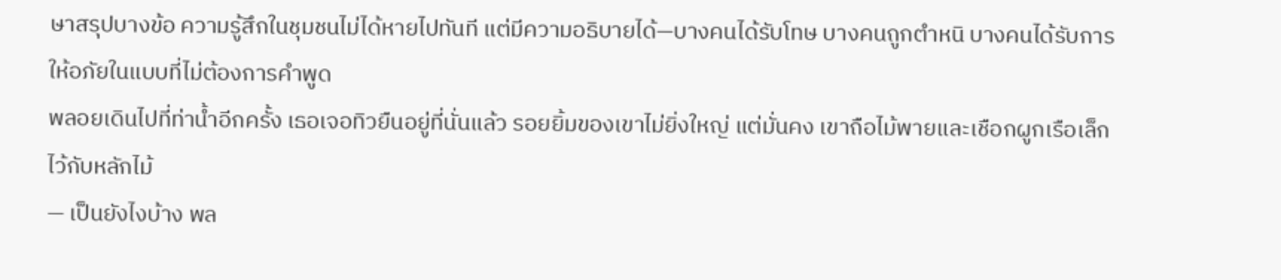ษาสรุปบางข้อ ความรู้สึกในชุมชนไม่ได้หายไปทันที แต่มีความอธิบายได้—บางคนได้รับโทษ บางคนถูกตำหนิ บางคนได้รับการให้อภัยในแบบที่ไม่ต้องการคำพูด
พลอยเดินไปที่ท่าน้ำอีกครั้ง เธอเจอทิวยืนอยู่ที่นั่นแล้ว รอยยิ้มของเขาไม่ยิ่งใหญ่ แต่มั่นคง เขาถือไม้พายและเชือกผูกเรือเล็กไว้กับหลักไม้
— เป็นยังไงบ้าง พล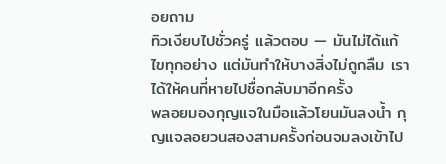อยถาม
ทิวเงียบไปชั่วครู่ แล้วตอบ — มันไม่ได้แก้ไขทุกอย่าง แต่มันทำให้บางสิ่งไม่ถูกลืม เราได้ให้คนที่หายไปชื่อกลับมาอีกครั้ง
พลอยมองกุญแจในมือแล้วโยนมันลงน้ำ กุญแจลอยวนสองสามครั้งก่อนจมลงเข้าไป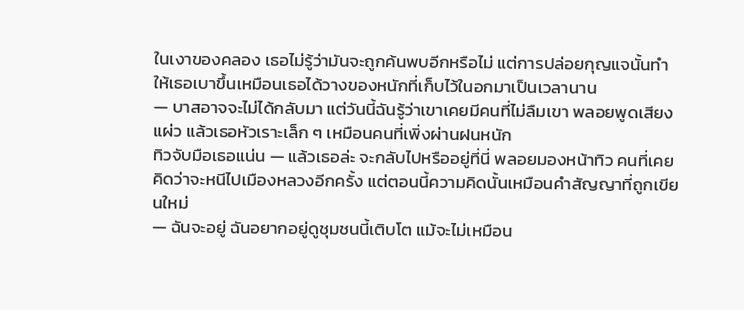ในเงาของคลอง เธอไม่รู้ว่ามันจะถูกค้นพบอีกหรือไม่ แต่การปล่อยกุญแจนั้นทำให้เธอเบาขึ้นเหมือนเธอได้วางของหนักที่เก็บไว้ในอกมาเป็นเวลานาน
— บาสอาจจะไม่ได้กลับมา แต่วันนี้ฉันรู้ว่าเขาเคยมีคนที่ไม่ลืมเขา พลอยพูดเสียงแผ่ว แล้วเธอหัวเราะเล็ก ๆ เหมือนคนที่เพิ่งผ่านฝนหนัก
ทิวจับมือเธอแน่น — แล้วเธอล่ะ จะกลับไปหรืออยู่ที่นี่ พลอยมองหน้าทิว คนที่เคยคิดว่าจะหนีไปเมืองหลวงอีกครั้ง แต่ตอนนี้ความคิดนั้นเหมือนคำสัญญาที่ถูกเขียนใหม่
— ฉันจะอยู่ ฉันอยากอยู่ดูชุมชนนี้เติบโต แม้จะไม่เหมือน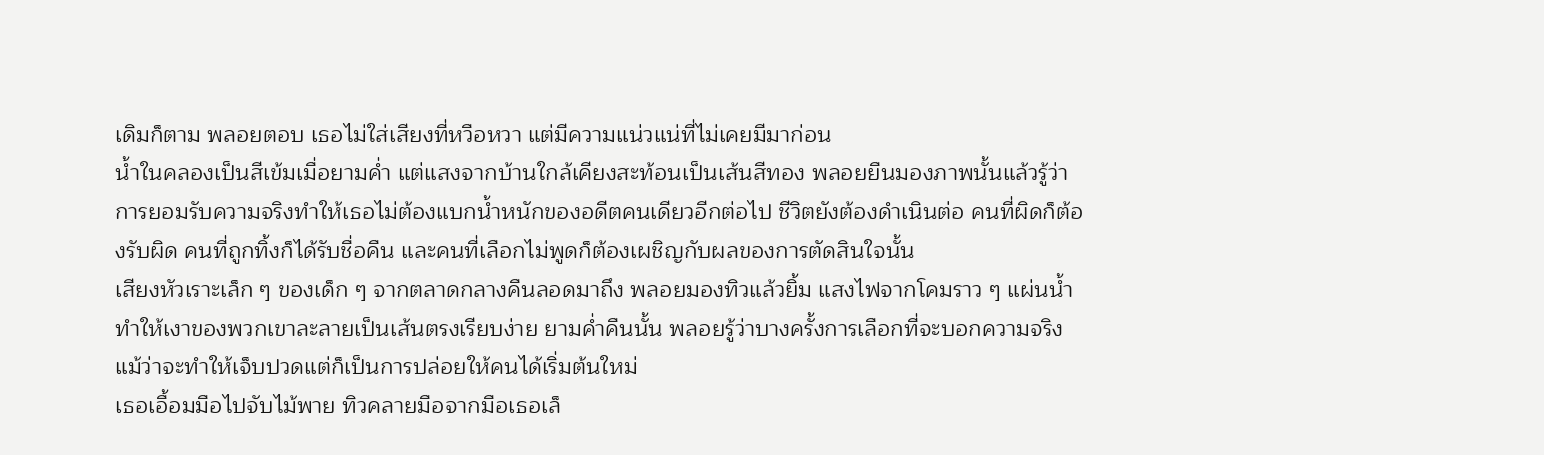เดิมก็ตาม พลอยตอบ เธอไม่ใส่เสียงที่หวือหวา แต่มีความแน่วแน่ที่ไม่เคยมีมาก่อน
น้ำในคลองเป็นสีเข้มเมื่อยามค่ำ แต่แสงจากบ้านใกล้เคียงสะท้อนเป็นเส้นสีทอง พลอยยืนมองภาพนั้นแล้วรู้ว่าการยอมรับความจริงทำให้เธอไม่ต้องแบกน้ำหนักของอดีตคนเดียวอีกต่อไป ชีวิตยังต้องดำเนินต่อ คนที่ผิดก็ต้องรับผิด คนที่ถูกทิ้งก็ได้รับชื่อคืน และคนที่เลือกไม่พูดก็ต้องเผชิญกับผลของการตัดสินใจนั้น
เสียงหัวเราะเล็ก ๆ ของเด็ก ๆ จากตลาดกลางคืนลอดมาถึง พลอยมองทิวแล้วยิ้ม แสงไฟจากโคมราว ๆ แผ่นน้ำทำให้เงาของพวกเขาละลายเป็นเส้นตรงเรียบง่าย ยามค่ำคืนนั้น พลอยรู้ว่าบางครั้งการเลือกที่จะบอกความจริง แม้ว่าจะทำให้เจ็บปวดแต่ก็เป็นการปล่อยให้คนได้เริ่มต้นใหม่
เธอเอื้อมมือไปจับไม้พาย ทิวคลายมือจากมือเธอเล็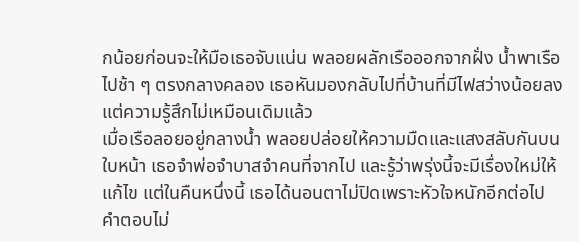กน้อยก่อนจะให้มือเธอจับแน่น พลอยผลักเรือออกจากฝั่ง น้ำพาเรือไปช้า ๆ ตรงกลางคลอง เธอหันมองกลับไปที่บ้านที่มีไฟสว่างน้อยลง แต่ความรู้สึกไม่เหมือนเดิมแล้ว
เมื่อเรือลอยอยู่กลางน้ำ พลอยปล่อยให้ความมืดและแสงสลับกันบนใบหน้า เธอจำพ่อจำบาสจำคนที่จากไป และรู้ว่าพรุ่งนี้จะมีเรื่องใหม่ให้แก้ไข แต่ในคืนหนึ่งนี้ เธอได้นอนตาไม่ปิดเพราะหัวใจหนักอีกต่อไป
คำตอบไม่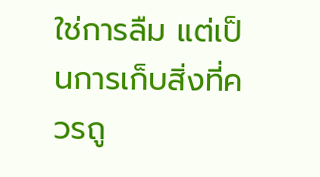ใช่การลืม แต่เป็นการเก็บสิ่งที่ควรถู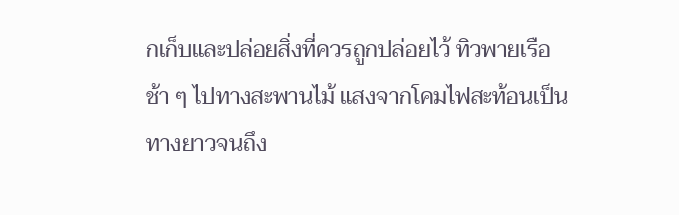กเก็บและปล่อยสิ่งที่ควรถูกปล่อยไว้ ทิวพายเรือช้า ๆ ไปทางสะพานไม้ แสงจากโคมไฟสะท้อนเป็นทางยาวจนถึง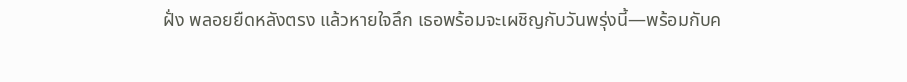ฝั่ง พลอยยืดหลังตรง แล้วหายใจลึก เธอพร้อมจะเผชิญกับวันพรุ่งนี้—พร้อมกับค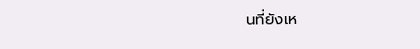นที่ยังเห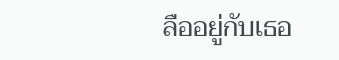ลืออยู่กับเธอ